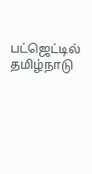பட்ஜெட்டில் தமிழ்நாடு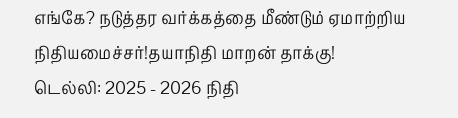எங்கே? நடுத்தர வர்க்கத்தை மீண்டும் ஏமாற்றிய நிதியமைச்சர்!தயாநிதி மாறன் தாக்கு!
டெல்லி: 2025 - 2026 நிதி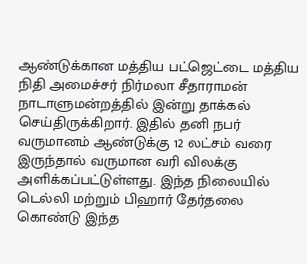ஆண்டுக்கான மத்திய பட்ஜெட்டை மத்திய நிதி அமைச்சர் நிர்மலா சீதாராமன் நாடாளுமன்றத்தில் இன்று தாக்கல் செய்திருக்கிறார். இதில் தனி நபர் வருமானம் ஆண்டுக்கு 12 லட்சம் வரை இருந்தால் வருமான வரி விலக்கு அளிக்கப்பட்டுள்ளது. இந்த நிலையில் டெல்லி மற்றும் பிஹார் தேர்தலை கொண்டு இந்த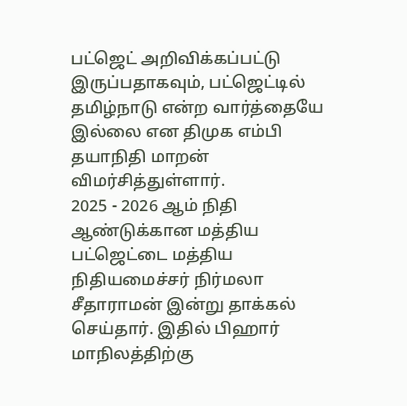பட்ஜெட் அறிவிக்கப்பட்டு இருப்பதாகவும், பட்ஜெட்டில் தமிழ்நாடு என்ற வார்த்தையே இல்லை என திமுக எம்பி தயாநிதி மாறன் விமர்சித்துள்ளார்.
2025 - 2026 ஆம் நிதி ஆண்டுக்கான மத்திய பட்ஜெட்டை மத்திய நிதியமைச்சர் நிர்மலா சீதாராமன் இன்று தாக்கல் செய்தார். இதில் பிஹார் மாநிலத்திற்கு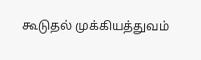கூடுதல் முக்கியத்துவம்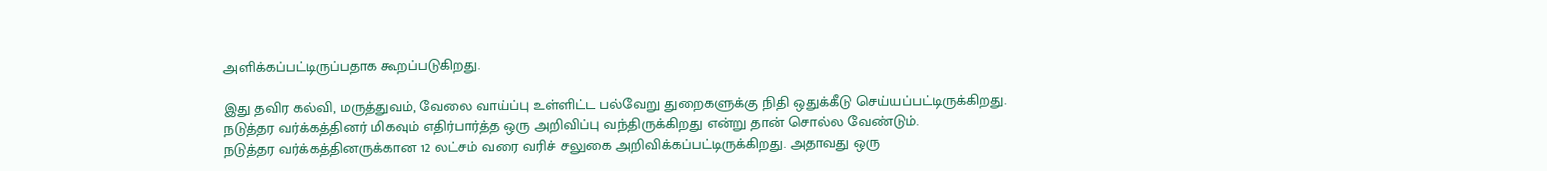அளிக்கப்பட்டிருப்பதாக கூறப்படுகிறது.

இது தவிர கல்வி, மருத்துவம், வேலை வாய்ப்பு உள்ளிட்ட பல்வேறு துறைகளுக்கு நிதி ஒதுக்கீடு செய்யப்பட்டிருக்கிறது. நடுத்தர வர்க்கத்தினர் மிகவும் எதிர்பார்த்த ஒரு அறிவிப்பு வந்திருக்கிறது என்று தான் சொல்ல வேண்டும்.
நடுத்தர வர்க்கத்தினருக்கான 12 லட்சம் வரை வரிச் சலுகை அறிவிக்கப்பட்டிருக்கிறது. அதாவது ஒரு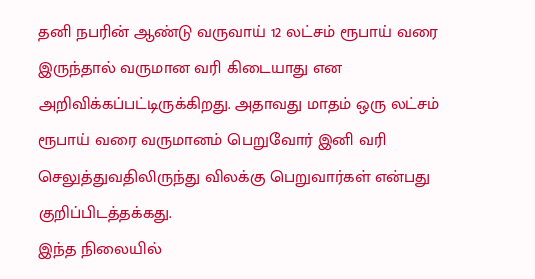தனி நபரின் ஆண்டு வருவாய் 12 லட்சம் ரூபாய் வரை இருந்தால் வருமான வரி கிடையாது என அறிவிக்கப்பட்டிருக்கிறது. அதாவது மாதம் ஒரு லட்சம் ரூபாய் வரை வருமானம் பெறுவோர் இனி வரி செலுத்துவதிலிருந்து விலக்கு பெறுவார்கள் என்பது குறிப்பிடத்தக்கது.
இந்த நிலையில்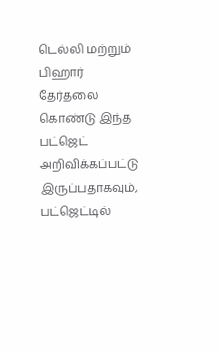டெல்லி மற்றும் பிஹார் தேர்தலை கொண்டு இந்த பட்ஜெட் அறிவிக்கப்பட்டு இருப்பதாகவும், பட்ஜெட்டில்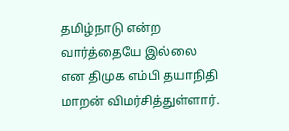தமிழ்நாடு என்ற வார்த்தையே இல்லை என திமுக எம்பி தயாநிதி மாறன் விமர்சித்துள்ளார்.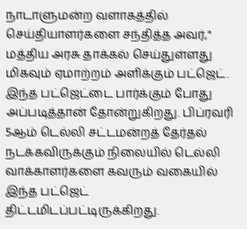நாடாளுமன்ற வளாகத்தில் செய்தியாளர்களை சந்தித்த அவர்," மத்திய அரசு தாக்கல் செய்துள்ளது மிகவும் ஏமாற்றம் அளிக்கும் பட்ஜெட். இந்த பட்ஜெட்டை பார்க்கும் போது அப்படித்தான் தோன்றுகிறது. பிப்ரவரி 5ஆம் டெல்லி சட்டமன்றத் தேர்தல் நடக்கவிருக்கும் நிலையில் டெல்லி வாக்காளர்களை கவரும் வகையில் இந்த பட்ஜெட் திட்டமிடப்பட்டிருக்கிறது.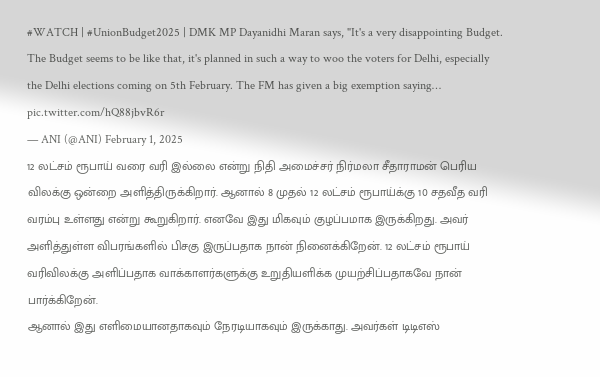#WATCH | #UnionBudget2025 | DMK MP Dayanidhi Maran says, "It's a very disappointing Budget. The Budget seems to be like that, it's planned in such a way to woo the voters for Delhi, especially the Delhi elections coming on 5th February. The FM has given a big exemption saying… pic.twitter.com/hQ88jbvR6r
— ANI (@ANI) February 1, 2025
12 லட்சம் ரூபாய் வரை வரி இல்லை என்று நிதி அமைச்சர் நிர்மலா சீதாராமன் பெரிய விலக்கு ஒன்றை அளித்திருக்கிறார். ஆனால் 8 முதல் 12 லட்சம் ரூபாய்க்கு 10 சதவீத வரி வரம்பு உள்ளது என்று கூறுகிறார். எனவே இது மிகவும் குழப்பமாக இருக்கிறது. அவர் அளித்துள்ள விபரங்களில் பிசகு இருப்பதாக நான் நினைக்கிறேன். 12 லட்சம் ரூபாய் வரிவிலக்கு அளிப்பதாக வாக்காளர்களுக்கு உறுதியளிக்க முயற்சிப்பதாகவே நான் பார்க்கிறேன்.
ஆனால் இது எளிமையானதாகவும் நேரடியாகவும் இருக்காது. அவர்கள் டிடிஎஸ்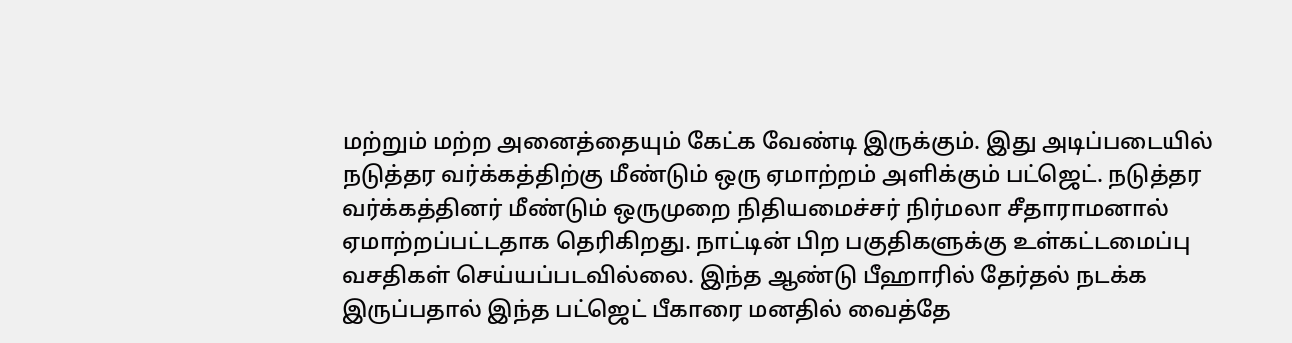மற்றும் மற்ற அனைத்தையும் கேட்க வேண்டி இருக்கும். இது அடிப்படையில் நடுத்தர வர்க்கத்திற்கு மீண்டும் ஒரு ஏமாற்றம் அளிக்கும் பட்ஜெட். நடுத்தர வர்க்கத்தினர் மீண்டும் ஒருமுறை நிதியமைச்சர் நிர்மலா சீதாராமனால் ஏமாற்றப்பட்டதாக தெரிகிறது. நாட்டின் பிற பகுதிகளுக்கு உள்கட்டமைப்பு வசதிகள் செய்யப்படவில்லை. இந்த ஆண்டு பீஹாரில் தேர்தல் நடக்க இருப்பதால் இந்த பட்ஜெட் பீகாரை மனதில் வைத்தே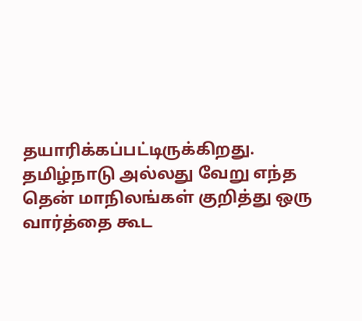தயாரிக்கப்பட்டிருக்கிறது. தமிழ்நாடு அல்லது வேறு எந்த தென் மாநிலங்கள் குறித்து ஒரு வார்த்தை கூட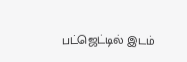பட்ஜெட்டில் இடம்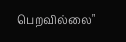பெறவில்லை"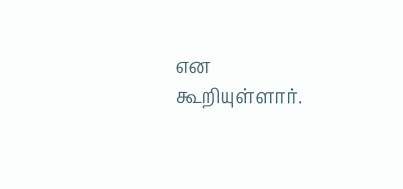என கூறியுள்ளார்.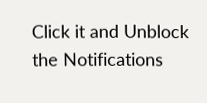Click it and Unblock the Notifications